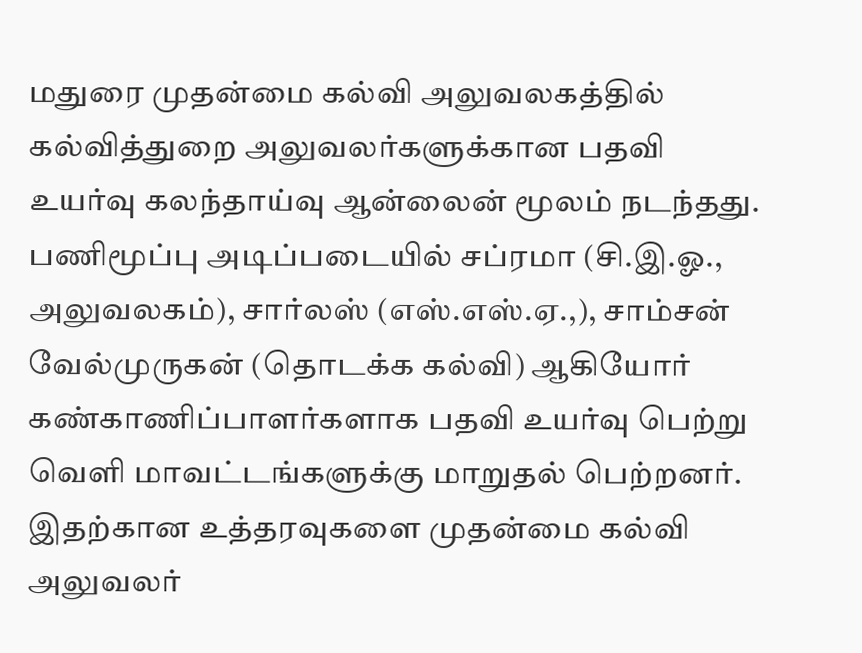மதுரை முதன்மை கல்வி அலுவலகத்தில் கல்வித்துறை அலுவலர்களுக்கான பதவி உயர்வு கலந்தாய்வு ஆன்லைன் மூலம் நடந்தது.
பணிமூப்பு அடிப்படையில் சப்ரமா (சி.இ.ஓ., அலுவலகம்), சார்லஸ் (எஸ்.எஸ்.ஏ.,), சாம்சன் வேல்முருகன் (தொடக்க கல்வி) ஆகியோர் கண்காணிப்பாளர்களாக பதவி உயர்வு பெற்று வெளி மாவட்டங்களுக்கு மாறுதல் பெற்றனர்.
இதற்கான உத்தரவுகளை முதன்மை கல்வி அலுவலர்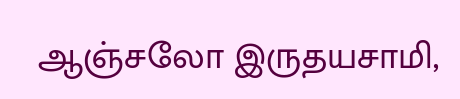ஆஞ்சலோ இருதயசாமி,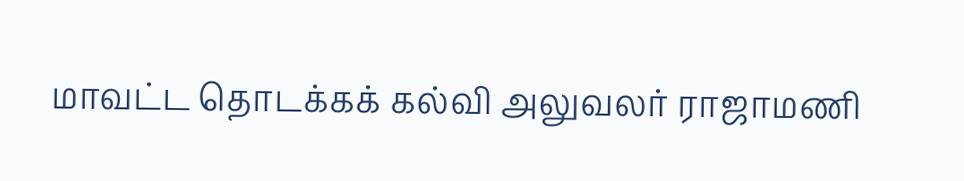மாவட்ட தொடக்கக் கல்வி அலுவலர் ராஜாமணி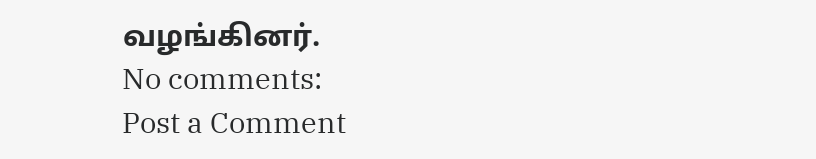வழங்கினர்.
No comments:
Post a Comment